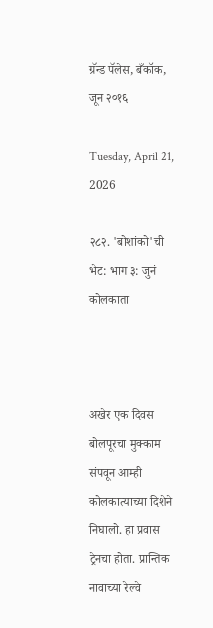ग्रॅन्ड पॅलेस, बँकॉक, जून २०१६

Tuesday, April 21, 2026

२८२. 'बोशांको'ची भेट: भाग ३: जुनं कोलकाता



अखेर एक दिवस बोलपूरचा मुक्काम संपवून आम्ही कोलकात्याच्या दिशेने निघालो. हा प्रवास ट्रेनचा होता. प्रान्तिक नावाच्या रेल्वे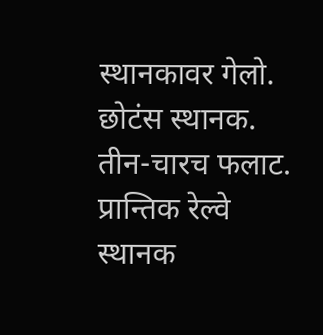स्थानकावर गेलो. छोटंस स्थानक. तीन-चारच फलाट.
प्रान्तिक रेल्वे स्थानक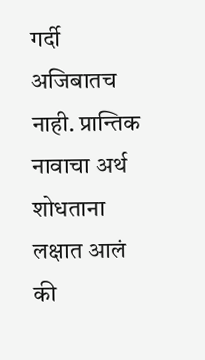गर्दी अजिबातच नाही. प्रान्तिक नावाचा अर्थ शोधताना लक्षात आलं की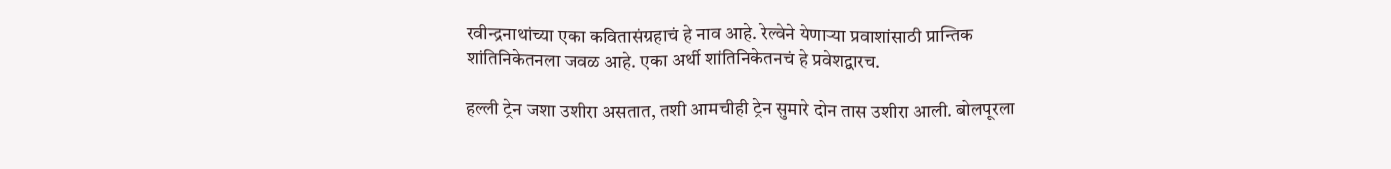रवीन्द्रनाथांच्या एका कवितासंग्रहाचं हे नाव आहे. रेल्वेने येणाऱ्या प्रवाशांसाठी प्रान्तिक शांतिनिकेतनला जवळ आहे. एका अर्थी शांतिनिकेतनचं हे प्रवेशद्वारच.

हल्ली ट्रेन जशा उशीरा असतात, तशी आमचीही ट्रेन सुमारे दोन तास उशीरा आली. बोलपूरला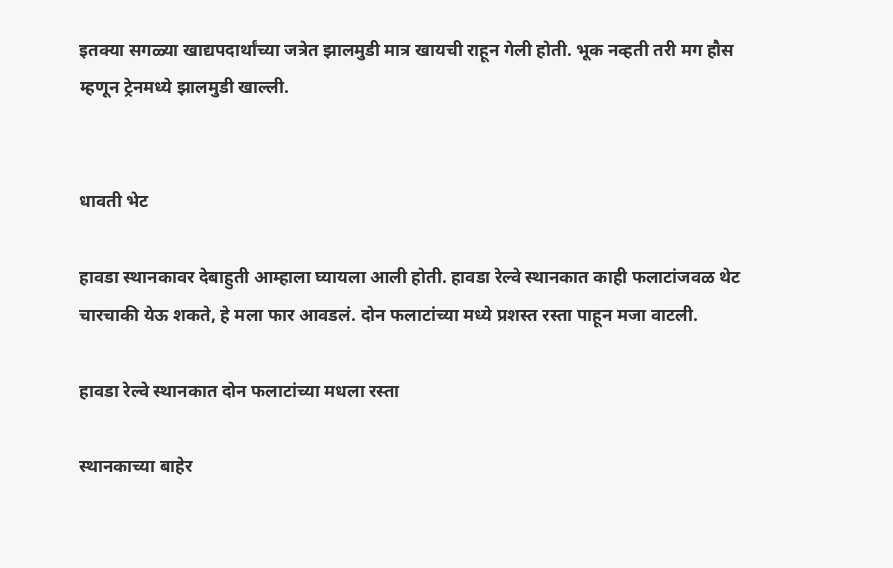इतक्या सगळ्या खाद्यपदार्थांच्या जत्रेत झालमुडी मात्र खायची राहून गेली होती. भूक नव्हती तरी मग हौस म्हणून ट्रेनमध्ये झालमुडी खाल्ली.


धावती भेट

हावडा स्थानकावर देबाहुती आम्हाला घ्यायला आली होती. हावडा रेल्वे स्थानकात काही फलाटांजवळ थेट चारचाकी येऊ शकते, हे मला फार आवडलं. दोन फलाटांच्या मध्ये प्रशस्त रस्ता पाहून मजा वाटली.

हावडा रेल्वे स्थानकात दोन फलाटांच्या मधला रस्ता

स्थानकाच्या बाहेर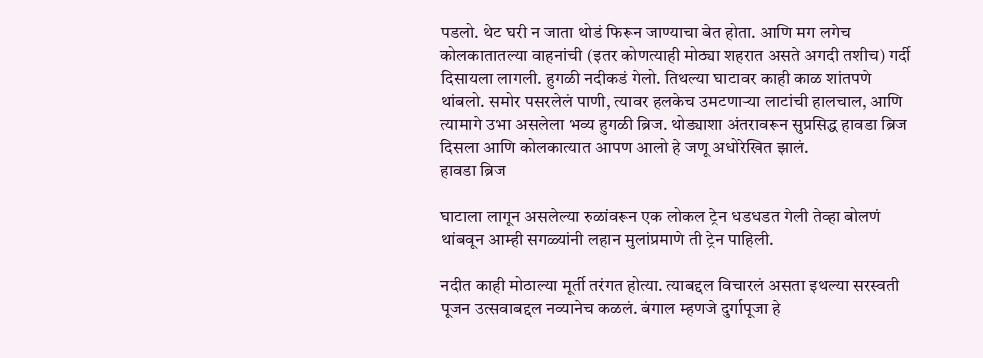पडलो. थेट घरी न जाता थोडं फिरून जाण्याचा बेत होता. आणि मग लगेच कोलकातातल्या वाहनांची (इतर कोणत्याही मोठ्या शहरात असते अगदी तशीच) गर्दी दिसायला लागली. हुगळी नदीकडं गेलो. तिथल्या घाटावर काही काळ शांतपणे थांबलो. समोर पसरलेलं पाणी, त्यावर हलकेच उमटणाऱ्या लाटांची हालचाल, आणि त्यामागे उभा असलेला भव्य हुगळी ब्रिज. थोड्याशा अंतरावरून सुप्रसिद्ध हावडा ब्रिज दिसला आणि कोलकात्यात आपण आलो हे जणू अधोरेखित झालं.
हावडा ब्रिज

घाटाला लागून असलेल्या रुळांवरून एक लोकल ट्रेन धडधडत गेली तेव्हा बोलणं थांबवून आम्ही सगळ्यांनी लहान मुलांप्रमाणे ती ट्रेन पाहिली.

नदीत काही मोठाल्या मूर्ती तरंगत होत्या. त्याबद्दल विचारलं असता इथल्या सरस्वती पूजन उत्सवाबद्दल नव्यानेच कळलं. बंगाल म्हणजे दुर्गापूजा हे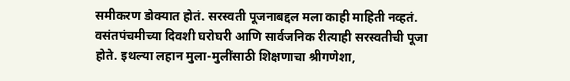समीकरण डोक्यात होतं. सरस्वती पूजनाबद्दल मला काही माहिती नव्हतं. वसंतपंचमीच्या दिवशी घरोघरी आणि सार्वजनिक रीत्याही सरस्वतीची पूजा होते. इथल्या लहान मुला-मुलींसाठी शिक्षणाचा श्रीगणेशा,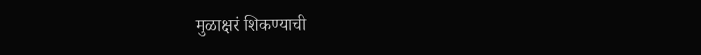मुळाक्षरं शिकण्याची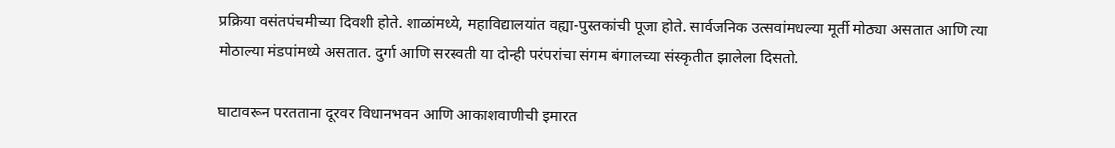प्रक्रिया वसंतपंचमीच्या दिवशी होते. शाळांमध्ये, महाविद्यालयांत वह्या-पुस्तकांची पूजा होते. सार्वजनिक उत्सवांमधल्या मूर्ती मोठ्या असतात आणि त्या मोठाल्या मंडपांमध्ये असतात. दुर्गा आणि सरस्वती या दोन्ही परंपरांचा संगम बंगालच्या संस्कृतीत झालेला दिसतो.

घाटावरून परतताना दूरवर विधानभवन आणि आकाशवाणीची इमारत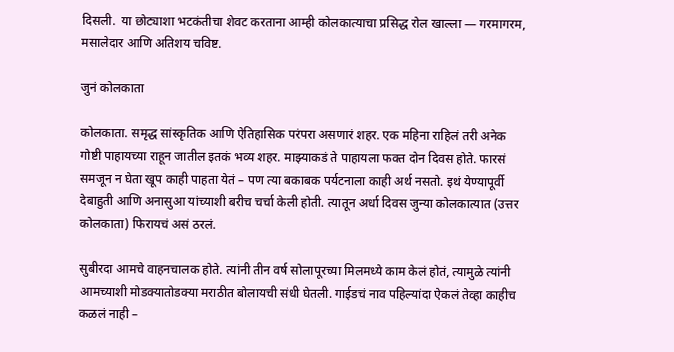दिसली.  या छोट्याशा भटकंतीचा शेवट करताना आम्ही कोलकात्याचा प्रसिद्ध रोल खाल्ला — गरमागरम, मसालेदार आणि अतिशय चविष्ट.

जुनं कोलकाता

कोलकाता. समृद्ध सांस्कृतिक आणि ऐतिहासिक परंपरा असणारं शहर. एक महिना राहिलं तरी अनेक गोष्टी पाहायच्या राहून जातील इतकं भव्य शहर. माझ्याकडं ते पाहायला फक्त दोन दिवस होते. फारसं समजून न घेता खूप काही पाहता येतं – पण त्या बकाबक पर्यटनाला काही अर्थ नसतो. इथं येण्यापूर्वी देबाहुती आणि अनासुआ यांच्याशी बरीच चर्चा केली होती. त्यातून अर्धा दिवस जुन्या कोलकात्यात (उत्तर कोलकाता) फिरायचं असं ठरलं.

सुबीरदा आमचे वाहनचालक होते. त्यांनी तीन वर्ष सोलापूरच्या मिलमध्ये काम केलं होतं, त्यामुळे त्यांनी आमच्याशी मोडक्यातोडक्या मराठीत बोलायची संधी घेतली. गाईडचं नाव पहिल्यांदा ऐकलं तेव्हा काहीच कळलं नाही –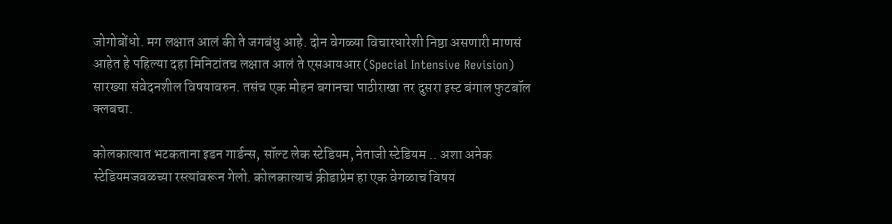जोगोबोंधो. मग लक्षात आलं की ते जगबंधु आहे. दोन वेगळ्या विचारधारेशी निष्ठा असणारी माणसं आहेत हे पहिल्या दहा मिनिटांतच लक्षात आलं ते एसआयआर (Special Intensive Revision) सारख्या संवेदनशील विषयावरुन. तसंच एक मोहन बगानचा पाठीराखा तर दुसरा इस्ट बंगाल फुटबॉल क्लबचा.

कोलकात्यात भटकताना इडन गार्डन्स, सॉल्ट लेक स्टेडियम, नेताजी स्टेडियम .. अशा अनेक स्टेडियमजवळच्या रस्त्यांवरून गेलो. कोलकात्याचं क्रीडाप्रेम हा एक वेगळाच विषय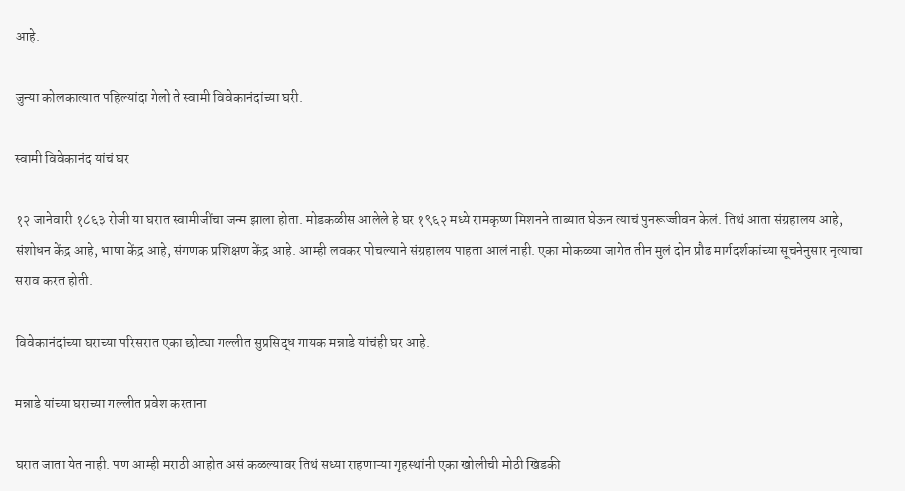आहे.

जुन्या कोलकात्यात पहिल्यांदा गेलो ते स्वामी विवेकानंदांच्या घरी.

स्वामी विवेकानंद यांचं घर

१२ जानेवारी १८६३ रोजी या घरात स्वामीजींचा जन्म झाला होता. मोडकळीस आलेले हे घर १९६२ मध्ये रामकृष्ण मिशनने ताब्यात घेऊन त्याचं पुनरूज्जीवन केलं. तिथं आता संग्रहालय आहे, संशोधन केंद्र आहे, भाषा केंद्र आहे, संगणक प्रशिक्षण केंद्र आहे. आम्ही लवकर पोचल्याने संग्रहालय पाहता आलं नाही. एका मोकळ्या जागेत तीन मुलं दोन प्रौढ मार्गदर्शकांच्या सूचनेनुसार नृत्याचा सराव करत होती.

विवेकानंदांच्या घराच्या परिसरात एका छोट्या गल्लीत सुप्रसिद्ध गायक मन्नाडे यांचंही घर आहे.

मन्नाडे यांच्या घराच्या गल्लीत प्रवेश करताना

घरात जाता येत नाही. पण आम्ही मराठी आहोत असं कळल्यावर तिथं सध्या राहणाऱ्या गृहस्थांनी एका खोलीची मोठी खिडकी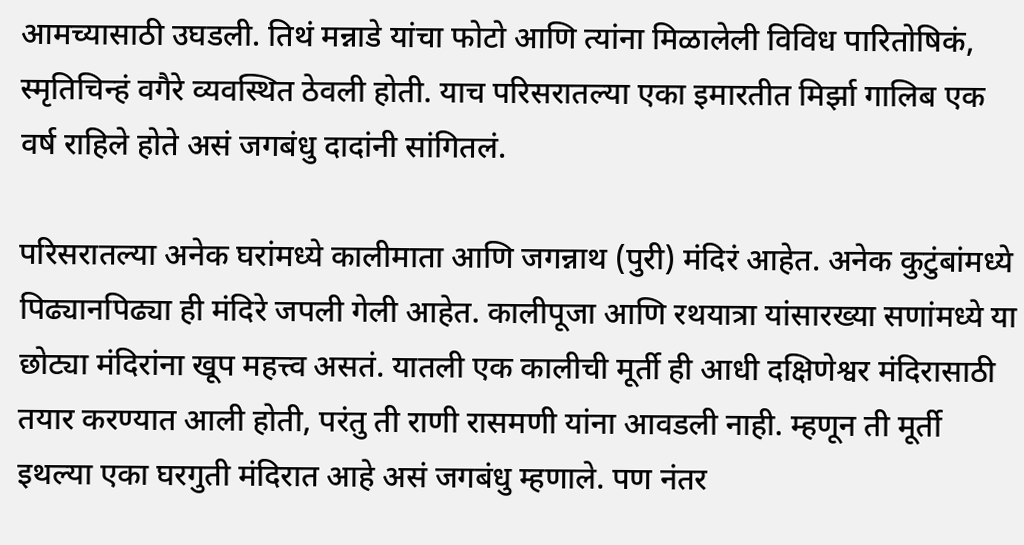आमच्यासाठी उघडली. तिथं मन्नाडे यांचा फोटो आणि त्यांना मिळालेली विविध पारितोषिकं, स्मृतिचिन्हं वगैरे व्यवस्थित ठेवली होती. याच परिसरातल्या एका इमारतीत मिर्झा गालिब एक वर्ष राहिले होते असं जगबंधु दादांनी सांगितलं.

परिसरातल्या अनेक घरांमध्ये कालीमाता आणि जगन्नाथ (पुरी) मंदिरं आहेत. अनेक कुटुंबांमध्ये पिढ्यानपिढ्या ही मंदिरे जपली गेली आहेत. कालीपूजा आणि रथयात्रा यांसारख्या सणांमध्ये या छोट्या मंदिरांना खूप महत्त्व असतं. यातली एक कालीची मूर्ती ही आधी दक्षिणेश्वर मंदिरासाठी तयार करण्यात आली होती, परंतु ती राणी रासमणी यांना आवडली नाही. म्हणून ती मूर्ती इथल्या एका घरगुती मंदिरात आहे असं जगबंधु म्हणाले. पण नंतर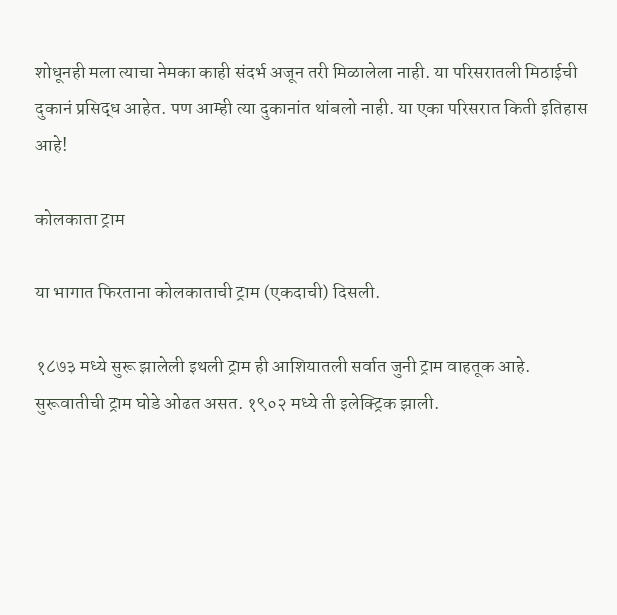शोधूनही मला त्याचा नेमका काही संदर्भ अजून तरी मिळालेला नाही. या परिसरातली मिठाईची दुकानं प्रसिद्ध आहेत. पण आम्ही त्या दुकानांत थांबलो नाही. या एका परिसरात किती इतिहास आहे!

कोलकाता ट्राम

या भागात फिरताना कोलकाताची ट्राम (एकदाची) दिसली.

१८७३ मध्ये सुरू झालेली इथली ट्राम ही आशियातली सर्वात जुनी ट्राम वाहतूक आहे. सुरूवातीची ट्राम घोडे ओढत असत. १९०२ मध्ये ती इलेक्ट्रिक झाली.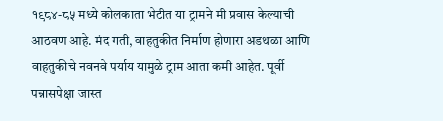१९८४-८५ मध्ये कोलकाता भेटीत या ट्रामने मी प्रवास केल्याची आठवण आहे. मंद गती, वाहतुकीत निर्माण होणारा अडथळा आणि वाहतुकीचे नवनवे पर्याय यामुळे ट्राम आता कमी आहेत. पूर्वी पन्नासपेक्षा जास्त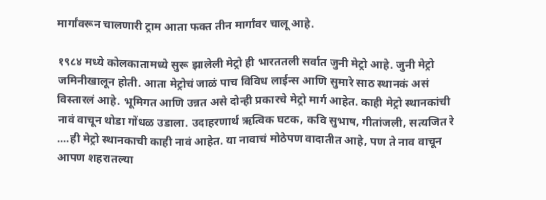मार्गांवरून चालणारी ट्राम आता फक्त तीन मार्गांवर चालू आहे.

१९८४ मध्ये कोलकातामध्ये सुरू झालेली मेट्रो ही भारततली सर्वात जुनी मेट्रो आहे. जुनी मेट्रो जमिनीखालून होती. आता मेट्रोचं जाळं पाच विविध लाईन्स आणि सुमारे साठ स्थानकं असं विस्तारलं आहे. भूमिगत आणि उन्नत असे दोन्ही प्रकारचे मेट्रो मार्ग आहेत. काही मेट्रो स्थानकांची नावं वाचून थोडा गोंधळ उडाला. उदाहरणार्थ ऋत्विक घटक, कवि सुभाष, गीतांजली, सत्यजित रे ....ही मेट्रो स्थानकाची काही नावं आहेत. या नावाचं मोठेपण वादातीत आहे, पण ते नाव वाचून आपण शहरातल्या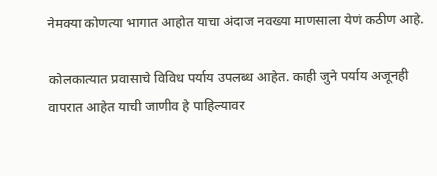नेमक्या कोणत्या भागात आहोत याचा अंदाज नवख्या माणसाला येणं कठीण आहे.

कोलकात्यात प्रवासाचे विविध पर्याय उपलब्ध आहेत. काही जुने पर्याय अजूनही वापरात आहेत याची जाणीव हे पाहिल्यावर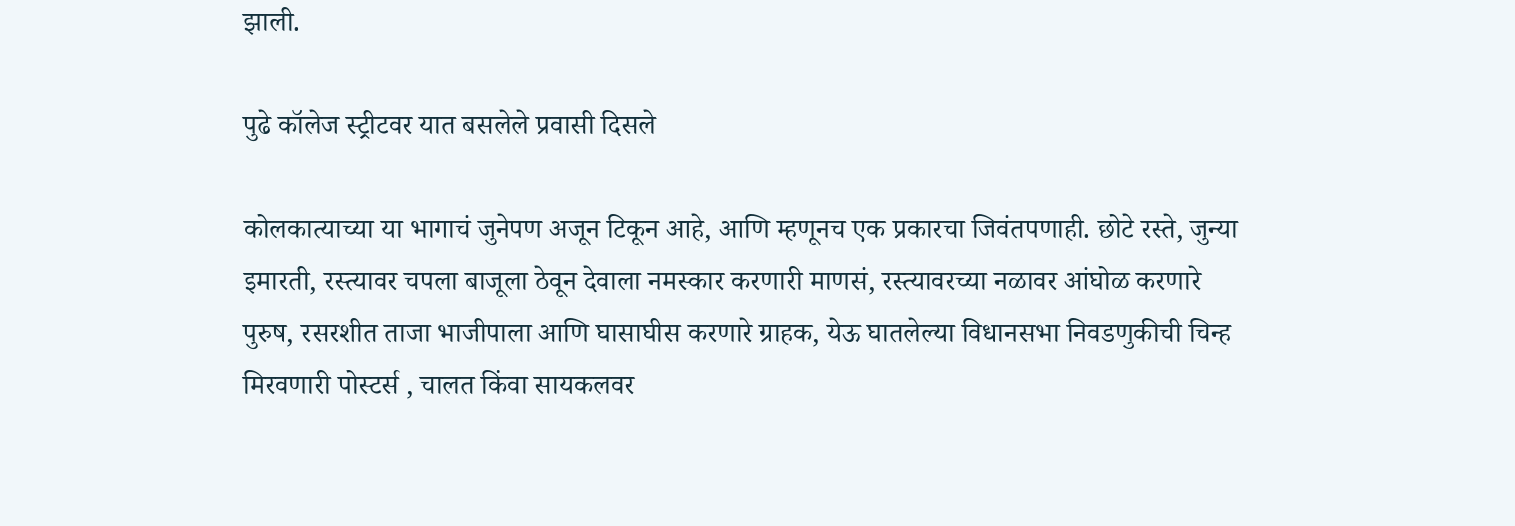झाली.

पुढे कॉलेज स्ट्रीटवर यात बसलेले प्रवासी दिसले

कोलकात्याच्या या भागाचं जुनेपण अजून टिकून आहे, आणि म्हणूनच एक प्रकारचा जिवंतपणाही. छोटे रस्ते, जुन्या इमारती, रस्त्यावर चपला बाजूला ठेवून देवाला नमस्कार करणारी माणसं, रस्त्यावरच्या नळावर आंघोळ करणारे पुरुष, रसरशीत ताजा भाजीपाला आणि घासाघीस करणारे ग्राहक, येऊ घातलेल्या विधानसभा निवडणुकीची चिन्ह मिरवणारी पोस्टर्स , चालत किंवा सायकलवर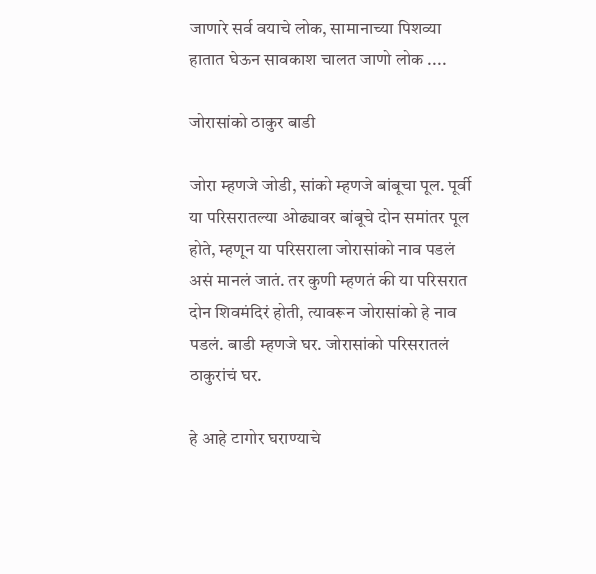जाणारे सर्व वयाचे लोक, सामानाच्या पिशव्या हातात घेऊन सावकाश चालत जाणो लोक ....

जोरासांको ठाकुर बाडी

जोरा म्हणजे जोडी, सांको म्हणजे बांबूचा पूल. पूर्वी या परिसरातल्या ओढ्यावर बांबूचे दोन समांतर पूल होते, म्हणून या परिसराला जोरासांको नाव पडलं असं मानलं जातं. तर कुणी म्हणतं की या परिसरात दोन शिवमंदिरं होती, त्यावरून जोरासांको हे नाव पडलं. बाडी म्हणजे घर. जोरासांको परिसरातलं ठाकुरांचं घर.

हे आहे टागोर घराण्याचे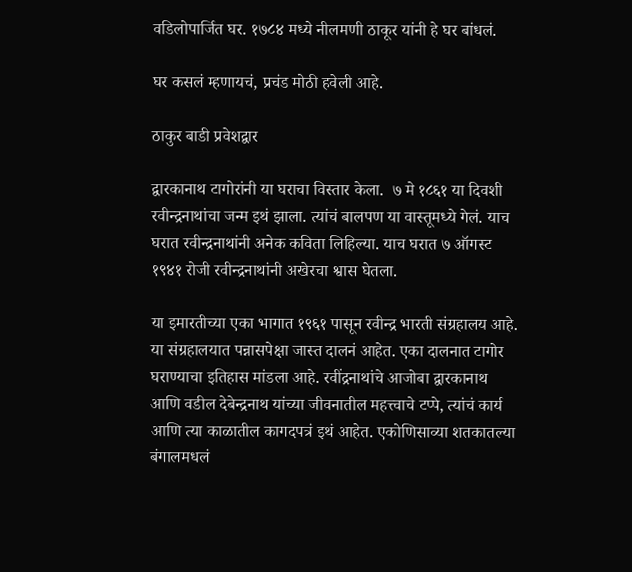वडिलोपार्जित घर. १७८४ मध्ये नीलमणी ठाकूर यांनी हे घर बांधलं.

घर कसलं म्हणायचं, प्रचंड मोठी हवेली आहे.

ठाकुर बाडी प्रवेशद्वार

द्वारकानाथ टागोरांनी या घराचा विस्तार केला.  ७ मे १८६१ या दिवशी रवीन्द्रनाथांचा जन्म इथं झाला. त्यांचं बालपण या वास्तूमध्ये गेलं. याच घरात रवीन्द्रनाथांनी अनेक कविता लिहिल्या. याच घरात ७ ऑगस्ट १९४१ रोजी रवीन्द्रनाथांनी अखेरचा श्वास घेतला.

या इमारतीच्या एका भागात १९६१ पासून रवीन्द्र भारती संग्रहालय आहे. या संग्रहालयात पन्नासपेक्षा जास्त दालनं आहेत. एका दालनात टागोर घराण्याचा इतिहास मांडला आहे. रवींद्रनाथांचे आजोबा द्वारकानाथ आणि वडील देबेन्द्रनाथ यांच्या जीवनातील महत्त्वाचे टप्पे, त्यांचं कार्य आणि त्या काळातील कागदपत्रं इथं आहेत. एकोणिसाव्या शतकातल्या बंगालमधलं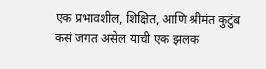एक प्रभावशील, शिक्षित, आणि श्रीमंत कुटुंब कसं जगत असेल याची एक झलक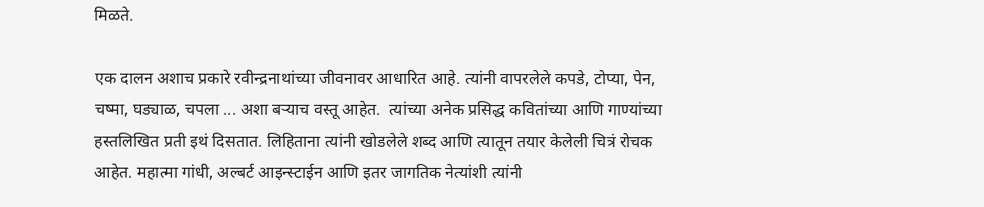मिळते.

एक दालन अशाच प्रकारे रवीन्द्रनाथांच्या जीवनावर आधारित आहे. त्यांनी वापरलेले कपडे, टोप्या, पेन, चष्मा, घड्याळ, चपला ... अशा बऱ्याच वस्तू आहेत.  त्यांच्या अनेक प्रसिद्ध कवितांच्या आणि गाण्यांच्या हस्तलिखित प्रती इथं दिसतात. लिहिताना त्यांनी खोडलेले शब्द आणि त्यातून तयार केलेली चित्रं रोचक आहेत. महात्मा गांधी, अल्बर्ट आइन्स्टाईन आणि इतर जागतिक नेत्यांशी त्यांनी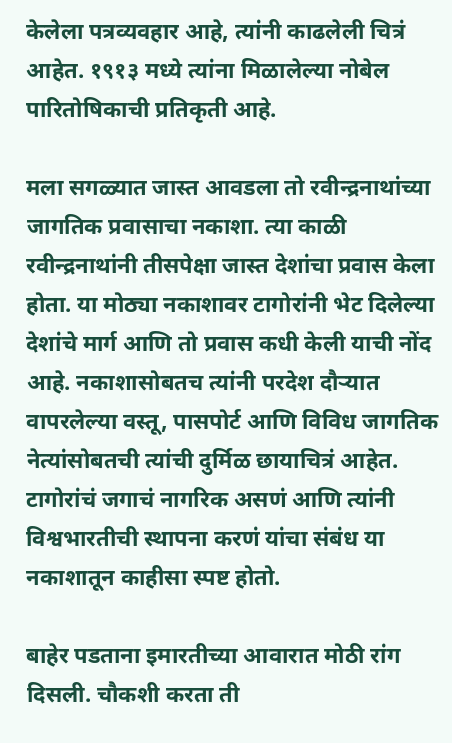केलेला पत्रव्यवहार आहे, त्यांनी काढलेली चित्रं आहेत. १९१३ मध्ये त्यांना मिळालेल्या नोबेल पारितोषिकाची प्रतिकृती आहे.

मला सगळ्यात जास्त आवडला तो रवीन्द्रनाथांच्या जागतिक प्रवासाचा नकाशा. त्या काळी रवीन्द्रनाथांनी तीसपेक्षा जास्त देशांचा प्रवास केला होता. या मोठ्या नकाशावर टागोरांनी भेट दिलेल्या देशांचे मार्ग आणि तो प्रवास कधी केली याची नोंद आहे. नकाशासोबतच त्यांनी परदेश दौऱ्यात वापरलेल्या वस्तू, पासपोर्ट आणि विविध जागतिक नेत्यांसोबतची त्यांची दुर्मिळ छायाचित्रं आहेत. टागोरांचं जगाचं नागरिक असणं आणि त्यांनी विश्वभारतीची स्थापना करणं यांचा संबंध या नकाशातून काहीसा स्पष्ट होतो.

बाहेर पडताना इमारतीच्या आवारात मोठी रांग दिसली. चौकशी करता ती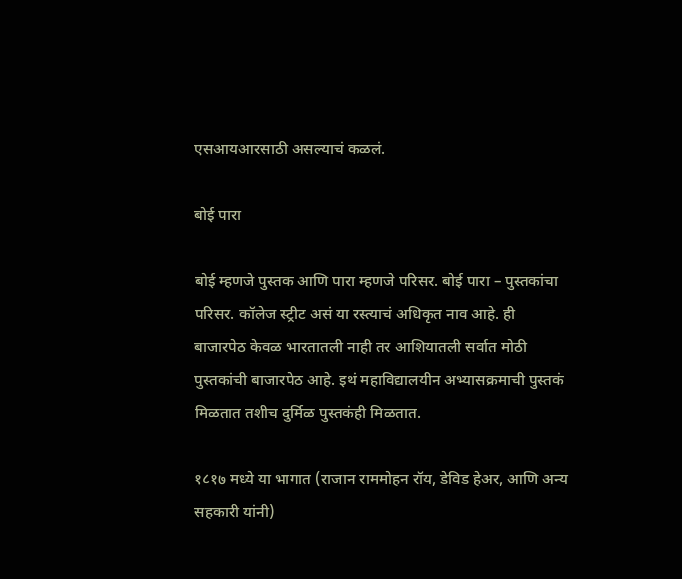एसआयआरसाठी असल्याचं कळलं.

बोई पारा

बोई म्हणजे पुस्तक आणि पारा म्हणजे परिसर. बोई पारा – पुस्तकांचा परिसर. कॉलेज स्ट्रीट असं या रस्त्याचं अधिकृत नाव आहे. ही बाजारपेठ केवळ भारतातली नाही तर आशियातली सर्वात मोठी पुस्तकांची बाजारपेठ आहे. इथं महाविद्यालयीन अभ्यासक्रमाची पुस्तकं मिळतात तशीच दुर्मिळ पुस्तकंही मिळतात.

१८१७ मध्ये या भागात (राजान राममोहन रॉय, डेविड हेअर, आणि अन्य सहकारी यांनी)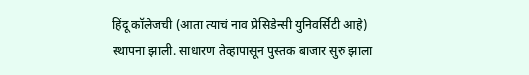हिंदू कॉलेजची (आता त्याचं नाव प्रेसिडेन्सी युनिवर्सिटी आहे) स्थापना झाली. साधारण तेव्हापासून पुस्तक बाजार सुरु झाला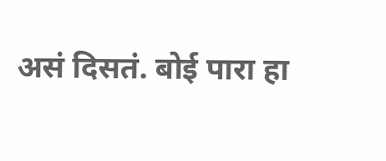असं दिसतं. बोई पारा हा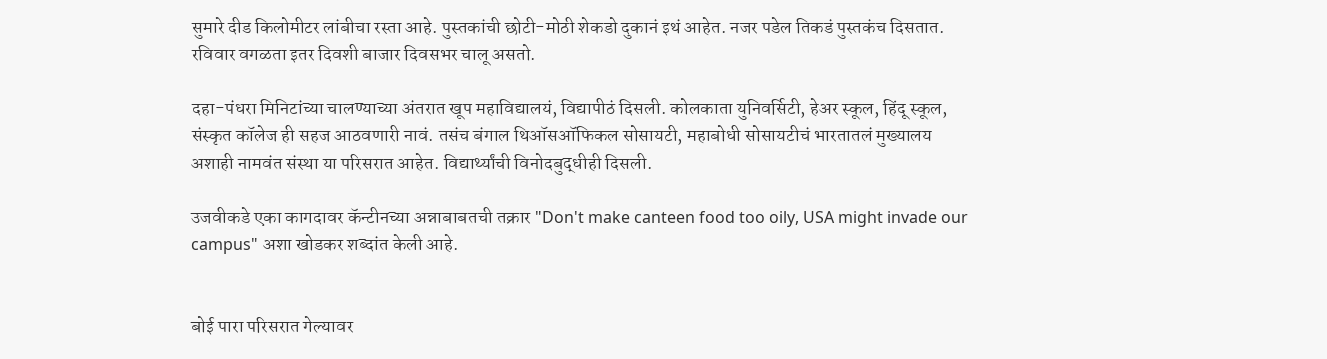सुमारे दीड किलोमीटर लांबीचा रस्ता आहे. पुस्तकांची छोटी-मोठी शेकडो दुकानं इथं आहेत. नजर पडेल तिकडं पुस्तकंच दिसतात. रविवार वगळता इतर दिवशी बाजार दिवसभर चालू असतो.

दहा-पंधरा मिनिटांच्या चालण्याच्या अंतरात खूप महाविद्यालयं, विद्यापीठं दिसली. कोलकाता युनिवर्सिटी, हेअर स्कूल, हिंदू स्कूल, संस्कृत कॉलेज ही सहज आठवणारी नावं. तसंच बंगाल थिऑसऑफिकल सोसायटी, महाबोधी सोसायटीचं भारतातलं मुख्यालय अशाही नामवंत संस्था या परिसरात आहेत. विद्यार्थ्यांची विनोदबुद्धीही दिसली.

उजवीकडे एका कागदावर कॅन्टीनच्या अन्नाबाबतची तक्रार "Don't make canteen food too oily, USA might invade our campus" अशा खोडकर शब्दांत केली आहे.


बोई पारा परिसरात गेल्यावर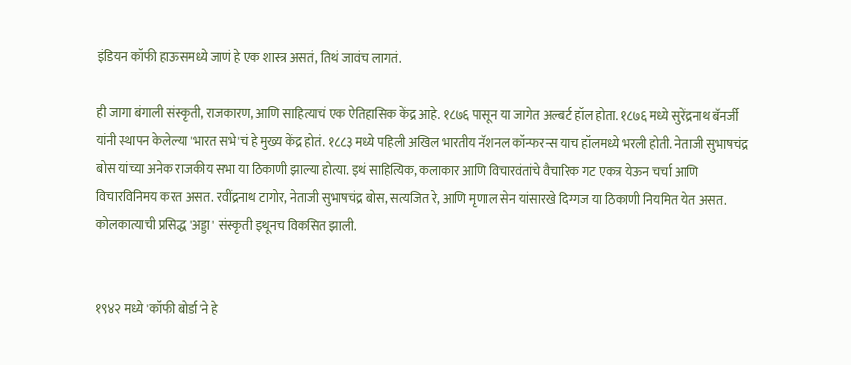इंडियन कॉफी हाऊसमध्ये जाणं हे एक शास्त्र असतं, तिथं जावंच लागतं.

ही जागा बंगाली संस्कृती, राजकारण, आणि साहित्याचं एक ऐतिहासिक केंद्र आहे. १८७६ पासून या जागेत अल्बर्ट हॉल होता. १८७६ मध्ये सुरेंद्रनाथ बॅनर्जी यांनी स्थापन केलेल्या 'भारत सभे'चं हे मुख्य केंद्र होतं. १८८३ मध्ये पहिली अखिल भारतीय नॅशनल कॉन्फरन्स याच हॉलमध्ये भरली होती. नेताजी सुभाषचंद्र बोस यांच्या अनेक राजकीय सभा या ठिकाणी झाल्या होत्या. इथं साहित्यिक, कलाकार आणि विचारवंतांचे वैचारिक गट एकत्र येऊन चर्चा आणि विचारविनिमय करत असत. रवींद्रनाथ टागोर, नेताजी सुभाषचंद्र बोस, सत्यजित रे, आणि मृणाल सेन यांसारखे दिग्गज या ठिकाणी नियमित येत असत. कोलकात्याची प्रसिद्ध 'अड्डा' संस्कृती इथूनच विकसित झाली.


१९४२ मध्ये 'कॉफी बोर्डा'ने हे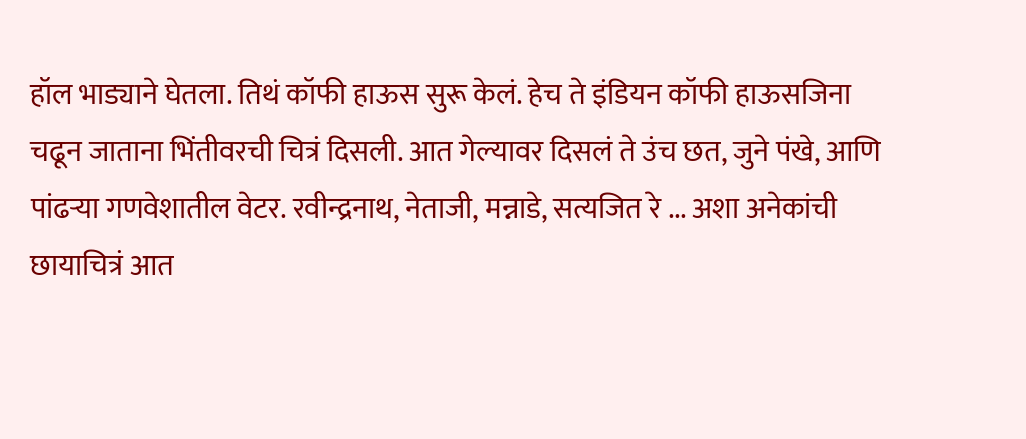हॉल भाड्याने घेतला. तिथं कॉफी हाऊस सुरू केलं. हेच ते इंडियन कॉफी हाऊसजिना चढून जाताना भिंतीवरची चित्रं दिसली. आत गेल्यावर दिसलं ते उंच छत, जुने पंखे, आणि पांढऱ्या गणवेशातील वेटर. रवीन्द्रनाथ, नेताजी, मन्नाडे, सत्यजित रे ... अशा अनेकांची छायाचित्रं आत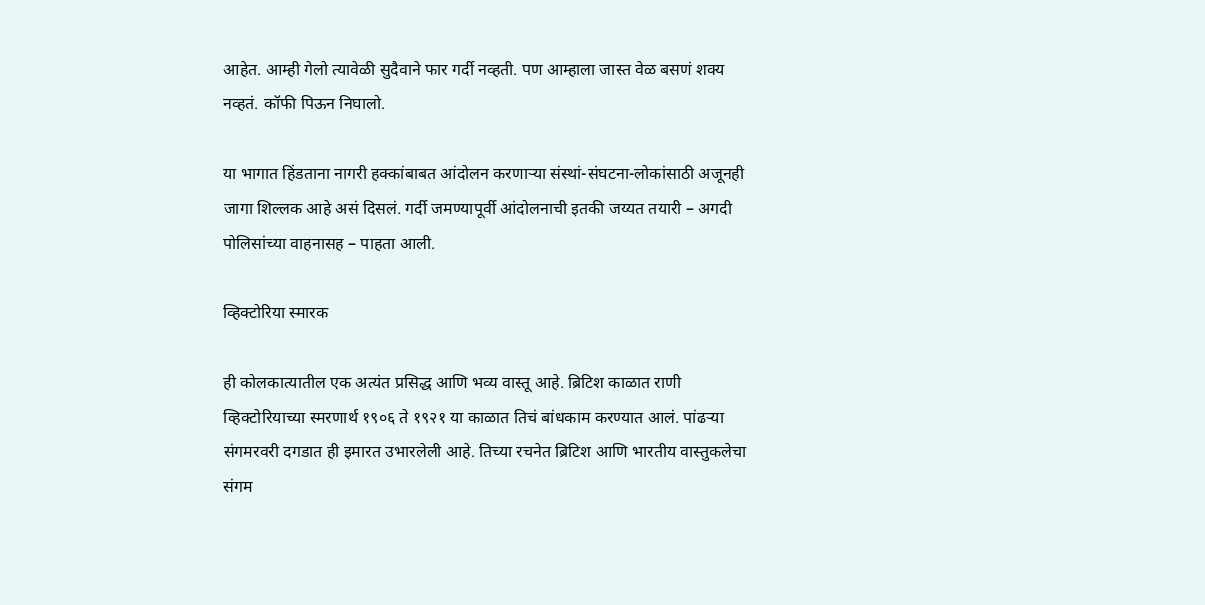आहेत. आम्ही गेलो त्यावेळी सुदैवाने फार गर्दी नव्हती. पण आम्हाला जास्त वेळ बसणं शक्य नव्हतं. कॉफी पिऊन निघालो.

या भागात हिंडताना नागरी हक्कांबाबत आंदोलन करणाऱ्या संस्थां-संघटना-लोकांसाठी अजूनही जागा शिल्लक आहे असं दिसलं. गर्दी जमण्यापूर्वी आंदोलनाची इतकी जय्यत तयारी – अगदी पोलिसांच्या वाहनासह – पाहता आली.

व्हिक्टोरिया स्मारक

ही कोलकात्यातील एक अत्यंत प्रसिद्ध आणि भव्य वास्तू आहे. ब्रिटिश काळात राणी व्हिक्टोरियाच्या स्मरणार्थ १९०६ ते १९२१ या काळात तिचं बांधकाम करण्यात आलं. पांढऱ्या संगमरवरी दगडात ही इमारत उभारलेली आहे. तिच्या रचनेत ब्रिटिश आणि भारतीय वास्तुकलेचा संगम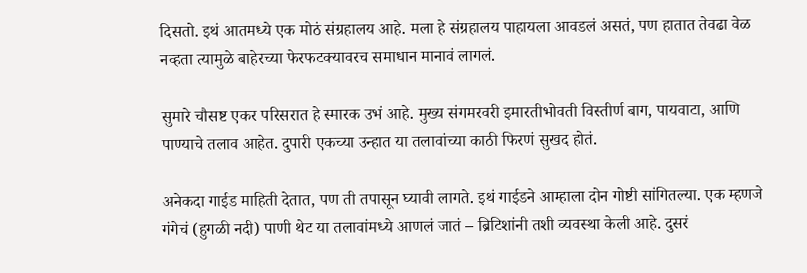दिसतो. इथं आतमध्ये एक मोठं संग्रहालय आहे. मला हे संग्रहालय पाहायला आवडलं असतं, पण हातात तेवढा वेळ नव्हता त्यामुळे बाहेरच्या फेरफटक्यावरच समाधान मानावं लागलं.

सुमारे चौसष्ट एकर परिसरात हे स्मारक उभं आहे. मुख्य संगमरवरी इमारतीभोवती विस्तीर्ण बाग, पायवाटा, आणि पाण्याचे तलाव आहेत. दुपारी एकच्या उन्हात या तलावांच्या काठी फिरणं सुखद होतं.

अनेकदा गाईड माहिती देतात, पण ती तपासून घ्यावी लागते. इथं गाईडने आम्हाला दोन गोष्टी सांगितल्या. एक म्हणजे गंगेचं (हुगळी नदी) पाणी थेट या तलावांमध्ये आणलं जातं – ब्रिटिशांनी तशी व्यवस्था केली आहे. दुसरं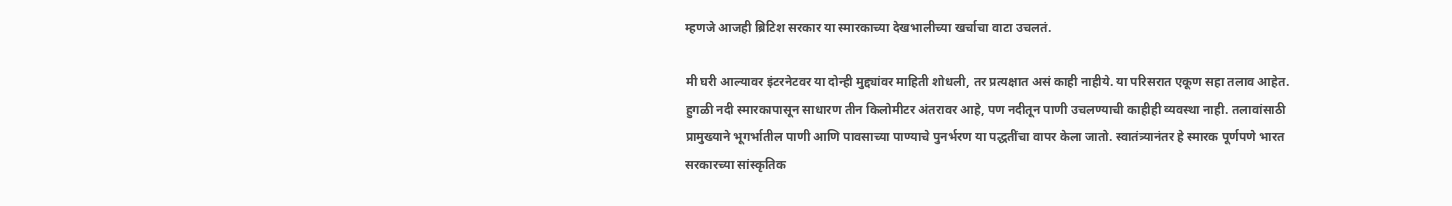म्हणजे आजही ब्रिटिश सरकार या स्मारकाच्या देखभालीच्या खर्चाचा वाटा उचलतं.

मी घरी आल्यावर इंटरनेटवर या दोन्ही मुद्द्यांवर माहिती शोधली, तर प्रत्यक्षात असं काही नाहीये. या परिसरात एकूण सहा तलाव आहेत. हुगळी नदी स्मारकापासून साधारण तीन किलोमीटर अंतरावर आहे, पण नदीतून पाणी उचलण्याची काहीही व्यवस्था नाही. तलावांसाठी प्रामुख्याने भूगर्भातील पाणी आणि पावसाच्या पाण्याचे पुनर्भरण या पद्धतींचा वापर केला जातो. स्वातंत्र्यानंतर हे स्मारक पूर्णपणे भारत सरकारच्या सांस्कृतिक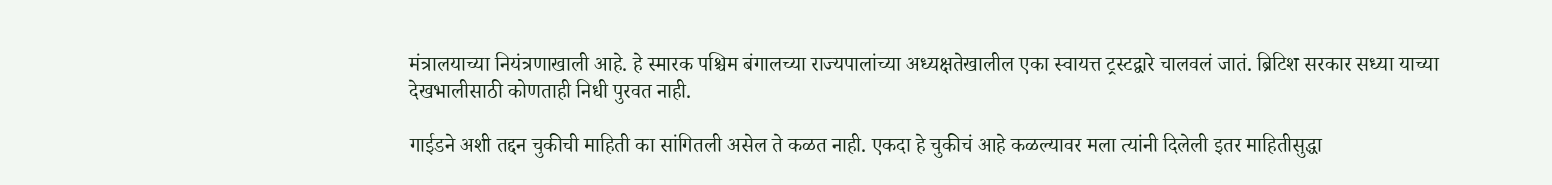मंत्रालयाच्या नियंत्रणाखाली आहे. हे स्मारक पश्चिम बंगालच्या राज्यपालांच्या अध्यक्षतेखालील एका स्वायत्त ट्रस्टद्वारे चालवलं जातं. ब्रिटिश सरकार सध्या याच्या देखभालीसाठी कोणताही निधी पुरवत नाही.

गाईडने अशी तद्दन चुकीची माहिती का सांगितली असेल ते कळत नाही. एकदा हे चुकीचं आहे कळल्यावर मला त्यांनी दिलेली इतर माहितीसुद्धा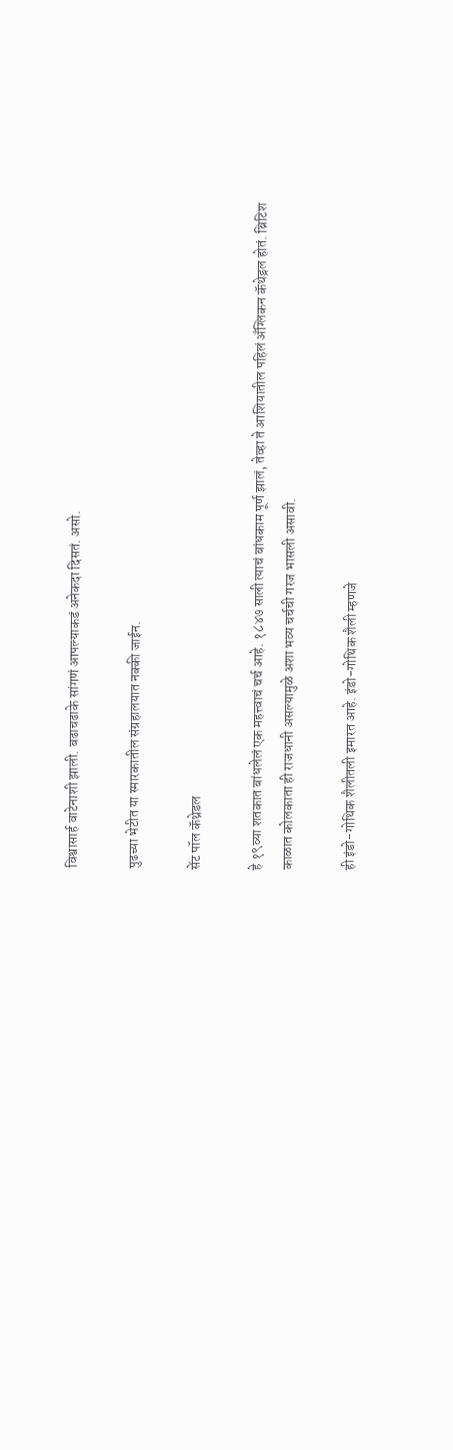विश्वासार्ह वाटेनाशी झाली. बढाचढाके सांगणं आपल्याकडं अनेकदा दिसतं. असो.

पुढच्या भेटीत या स्मारकातील संग्रहालयात नक्की जाईन.

सेंट पॉल कॅथ्रेडल

हे १९व्या शतकात बांधलेलं एक महत्त्वाचं चर्च आहे. १८४७ साली त्याचं बांधकाम पूर्ण झालं, तेव्हा ते आशियातील पहिलं अँग्लिकन कॅथेड्रल होतं. ब्रिटिश काळात कोलकाता ही राजधानी असल्यामुळे अशा भव्य चर्चची गरज भासली असावी.

ही इंडो-गोथिक शैलीतली इमारत आहे. इंडो-गोथिक शैली म्हणजे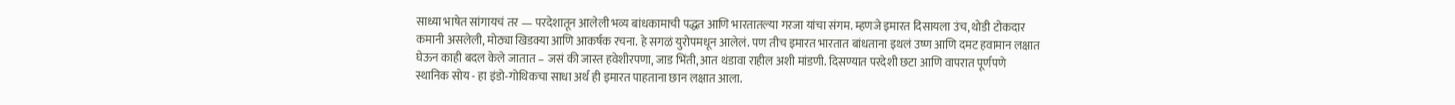साध्या भाषेत सांगायचं तर — परदेशातून आलेली भव्य बांधकामाची पद्धत आणि भारतातल्या गरजा यांचा संगम. म्हणजे इमारत दिसायला उंच, थोडी टोकदार कमानी असलेली, मोठ्या खिडक्या आणि आकर्षक रचना. हे सगळं युरोपमधून आलेलं. पण तीच इमारत भारतात बांधताना इथलं उष्ण आणि दमट हवामान लक्षात घेऊन काही बदल केले जातात – जसं की जास्त हवेशीरपणा, जाड भिंती, आत थंडावा राहील अशी मांडणी. दिसण्यात परदेशी छटा आणि वापरात पूर्णपणे स्थानिक सोय - हा इंडो-गोथिकचा साधा अर्थ ही इमारत पाहताना छान लक्षात आला.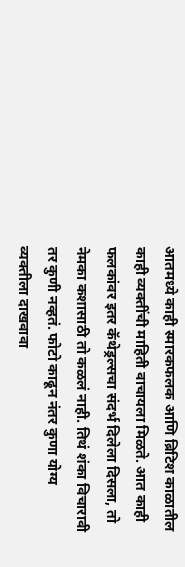आतमध्ये काही स्मारकफलक आणि ब्रिटिश काळातील काही व्यक्तींची माहिती वाचायला मिळते. आत काही फलकांवर इतर कॅथेड्रल्सचा संदर्भ दिलेला दिसला, तो नेमका कशासाठी तो कळलं नाही. तिथं शंका विचारावी तर कुणी नव्हतं. फोटो काढून नंतर कुणा योग्य व्यक्तीला दाखवावा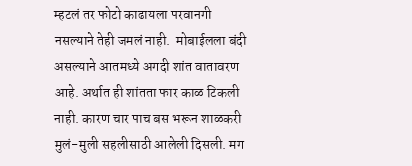म्हटलं तर फोटो काढायला परवानगी नसल्याने तेही जमलं नाही.  मोबाईलला बंदी असल्याने आतमध्ये अगदी शांत वातावरण आहे. अर्थात ही शांतता फार काळ टिकली नाही. कारण चार पाच बस भरून शाळकरी मुलं-मुली सहलीसाठी आलेली दिसली. मग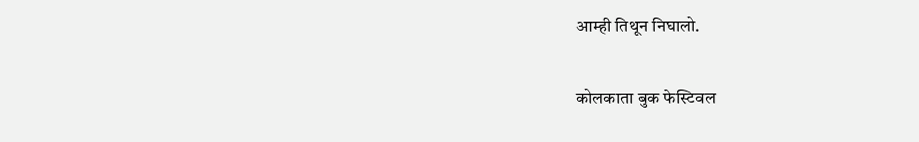आम्ही तिथून निघालो.

कोलकाता बुक फेस्टिवल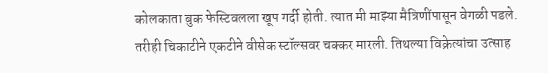कोलकाता बुक फेस्टिवलला खूप गर्दी होती. त्यात मी माझ्या मैत्रिणींपासून वेगळी पडले. तरीही चिकाटीने एकटीने वीसेक स्टॉल्सवर चक्कर मारली. तिथल्या विक्रेत्यांचा उत्साह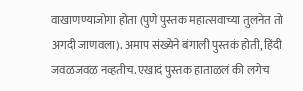वाखाणण्याजोगा होता (पुणे पुस्तक महात्सवाच्या तुलनेत तो अगदी जाणवला). अमाप संख्येने बंगाली पुस्तकं होती, हिंदी जवळजवळ नव्हतीच. एखादं पुस्तक हाताळलं की लगेच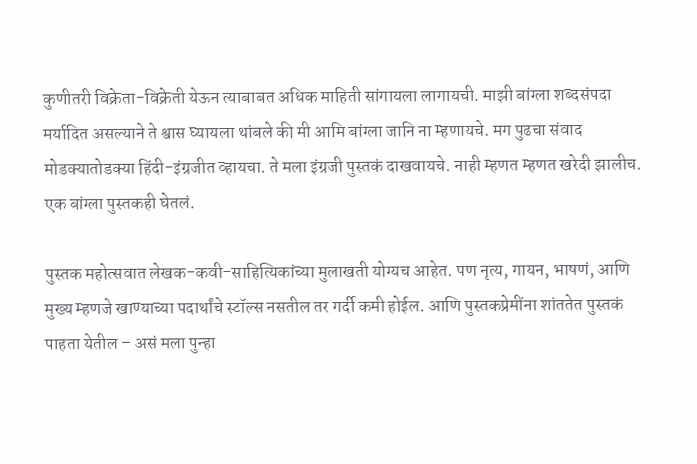कुणीतरी विक्रेता-विक्रेती येऊन त्याबाबत अधिक माहिती सांगायला लागायची. माझी बांग्ला शब्दसंपदा मर्यादित असल्याने ते श्वास घ्यायला थांबले की मी आमि बांग्ला जानि ना म्हणायचे. मग पुढचा संवाद मोडक्यातोडक्या हिंदी-इंग्रजीत व्हायचा. ते मला इंग्रजी पुस्तकं दाखवायचे. नाही म्हणत म्हणत खरेदी झालीच. एक बांग्ला पुस्तकही घेतलं.

पुस्तक महोत्सवात लेखक-कवी-साहित्यिकांच्या मुलाखती योग्यच आहेत. पण नृत्य, गायन, भाषणं, आणि मुख्य म्हणजे खाण्याच्या पदार्थांचे स्टॉल्स नसतील तर गर्दी कमी होईल. आणि पुस्तकप्रेमींना शांततेत पुस्तकं पाहता येतील – असं मला पुन्हा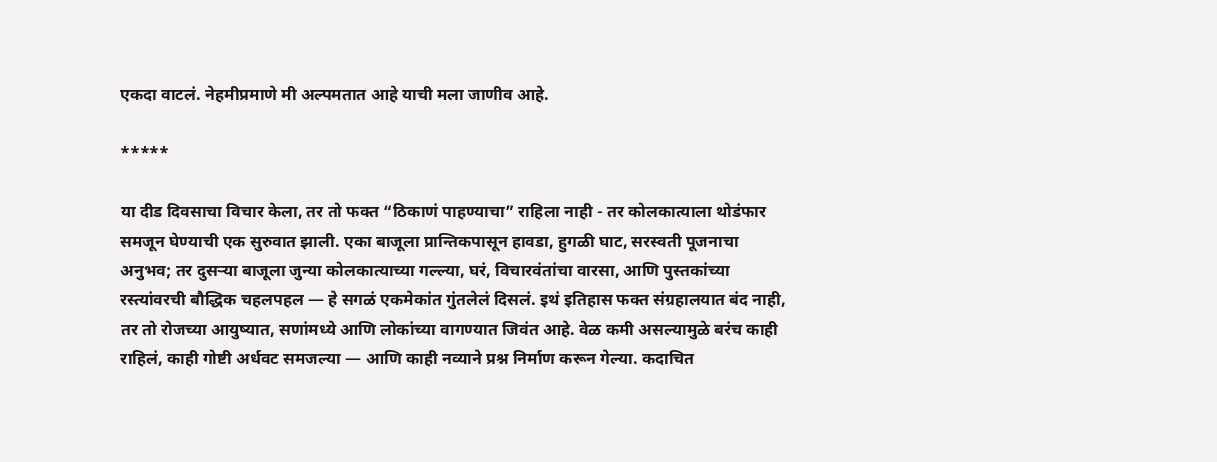एकदा वाटलं. नेहमीप्रमाणे मी अल्पमतात आहे याची मला जाणीव आहे.

*****

या दीड दिवसाचा विचार केला, तर तो फक्त “ठिकाणं पाहण्याचा” राहिला नाही - तर कोलकात्याला थोडंफार समजून घेण्याची एक सुरुवात झाली. एका बाजूला प्रान्तिकपासून हावडा, हुगळी घाट, सरस्वती पूजनाचा अनुभव; तर दुसऱ्या बाजूला जुन्या कोलकात्याच्या गल्ल्या, घरं, विचारवंतांचा वारसा, आणि पुस्तकांच्या रस्त्यांवरची बौद्धिक चहलपहल — हे सगळं एकमेकांत गुंतलेलं दिसलं. इथं इतिहास फक्त संग्रहालयात बंद नाही, तर तो रोजच्या आयुष्यात, सणांमध्ये आणि लोकांच्या वागण्यात जिवंत आहे. वेळ कमी असल्यामुळे बरंच काही राहिलं, काही गोष्टी अर्धवट समजल्या — आणि काही नव्याने प्रश्न निर्माण करून गेल्या. कदाचित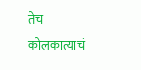तेच कोलकात्याचं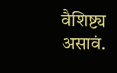वैशिष्ट्य असावं.